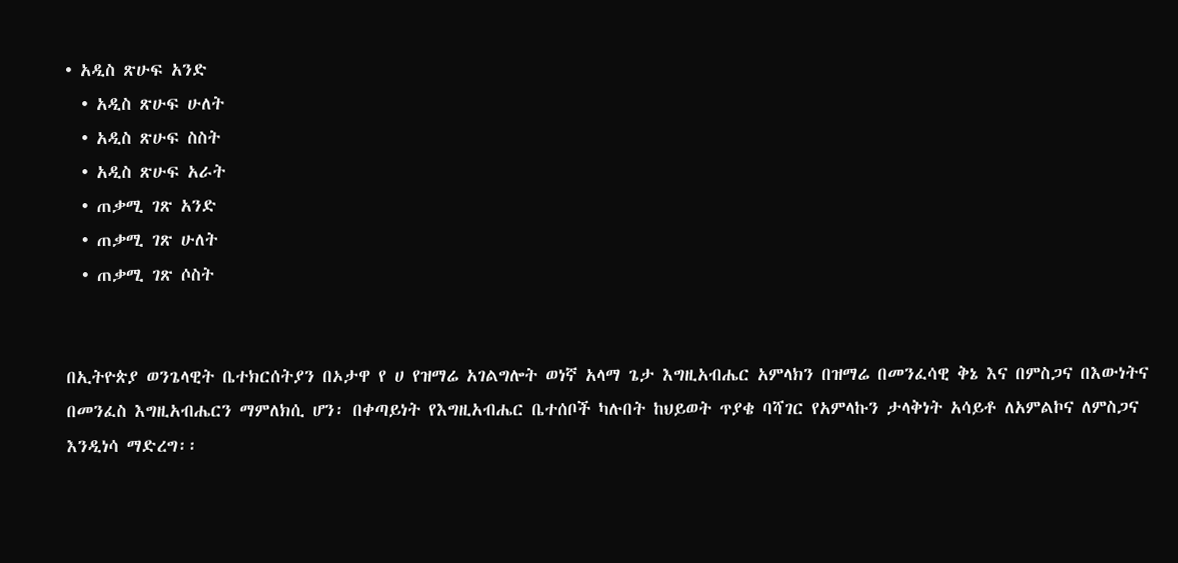• አዲስ ጽሁፍ አንድ
  • አዲስ ጽሁፍ ሁለት
  • አዲስ ጽሁፍ ስስት
  • አዲስ ጽሁፍ አራት
  • ጠቃሚ ገጽ አንድ
  • ጠቃሚ ገጽ ሁለት
  • ጠቃሚ ገጽ ሶስት


በኢትዮጵያ ወንጌላዊት ቤተክርሰትያን በኦታዋ የ ሀ የዝማሬ አገልግሎት ወነኛ አላማ ጌታ እግዚአብሔር አምላክን በዝማሬ በመንፈሳዊ ቅኔ እና በምስጋና በእውነትና በመንፈስ እግዚአብሔርን ማምለክሲ ሆን፡ በቀጣይነት የእግዚአብሔር ቤተሰቦች ካሉበት ከህይወት ጥያቄ ባሻገር የአምላኩን ታላቅነት አሳይቶ ለአምልኮና ለምስጋና እንዲነሳ ማድረግ፡፡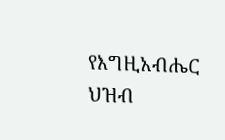የእግዚአብሔር ህዝብ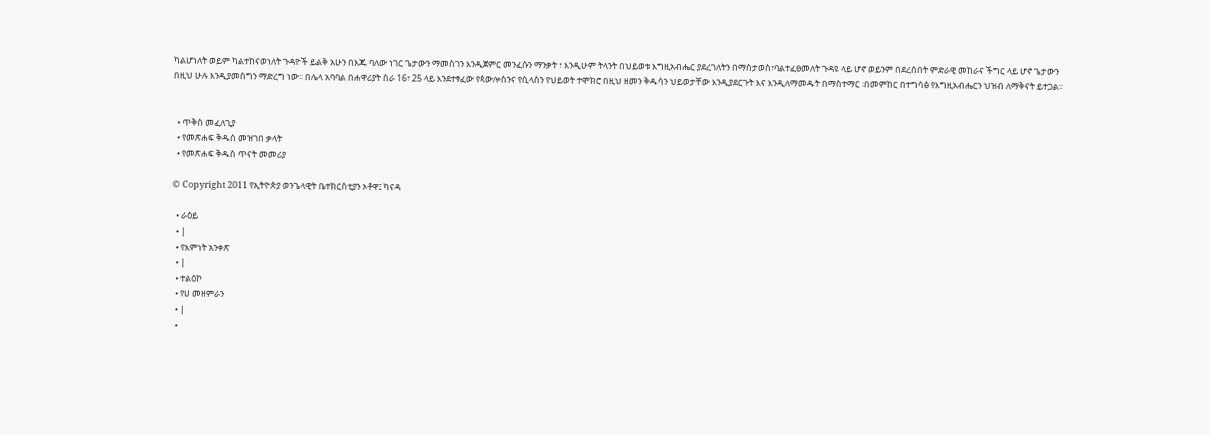ካልሆነለት ወይም ካልተከናወነለት ጉዳዮች ይልቅ አሁን በእጁ ባለው ነገር ጌታውን ማመስገን እንዲጀምር መንፈሱን ማንቃት ፣ እንዲሁም ትላንት በህይወቱ እግዚአብሔር ያደረገለትን በማስታወስ፣ባልተፈፀመለት ጉዳዩ ላይ ሆኖ ወይንም በደረሰበት ምድራዊ መከራና ችግር ላይ ሆኖ ጌታውን በዚህ ሁሉ እንዲያመሰግን ማድረግ ነው፡፡ በሌላ አባባል በሐዋሪያት ስራ 16፣ 25 ላይ እንደተፃፈው የጳውሎስንና የሲላስን የህይወት ተሞክሮ በዚህ ዘመን ቅዱሳን ህይወታቸው እንዲያደርጉት እና እንዲለማመዱት በማስተማር ፡በመምከር በተግሳፅ የእግዚአብሔርን ህዝብ ለማቅናት ይተጋል፡፡


  • ጥቅስ መፈለጊያ
  • የመጽሐፍ ቅዱስ መዝገበ ቃላት
  • የመጽሐፍ ቅዱስ ጥናት መመሪያ

© Copyright 2011 የኢትዮጵያ ወንጌላዊት ቤተክርስቲያን ኦቶዋ፤ ካናዳ

  • ራዕይ
  • |
  • የእምነት አንቀጽ
  • |
  • ተልዕኮ
  • የሀ መዘምራን
  • |
  •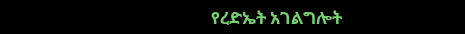የረድኤት አገልግሎት